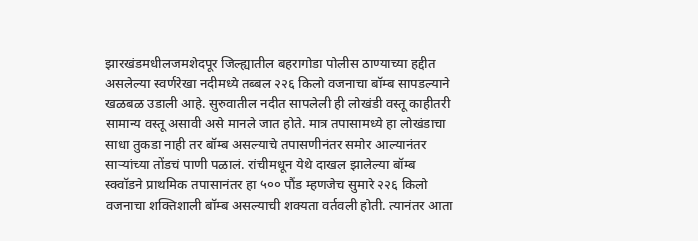झारखंडमधीलजमशेदपूर जिल्ह्यातील बहरागोडा पोलीस ठाण्याच्या हद्दीत असलेल्या स्वर्णरेखा नदीमध्ये तब्बल २२६ किलो वजनाचा बॉम्ब सापडल्याने खळबळ उडाली आहे. सुरुवातील नदीत सापलेली ही लोखंडी वस्तू काहीतरी सामान्य वस्तू असावी असे मानले जात होते. मात्र तपासामध्ये हा लोखंडाचा साधा तुकडा नाही तर बॉम्ब असल्याचे तपासणीनंतर समोर आल्यानंतर साऱ्यांच्या तोंडचं पाणी पळालं. रांचीमधून येथे दाखल झालेल्या बॉम्ब स्क्वॉडने प्राथमिक तपासानंतर हा ५०० पौंड म्हणजेच सुमारे २२६ किलो वजनाचा शक्तिशाली बॉम्ब असल्याची शक्यता वर्तवली होती. त्यानंतर आता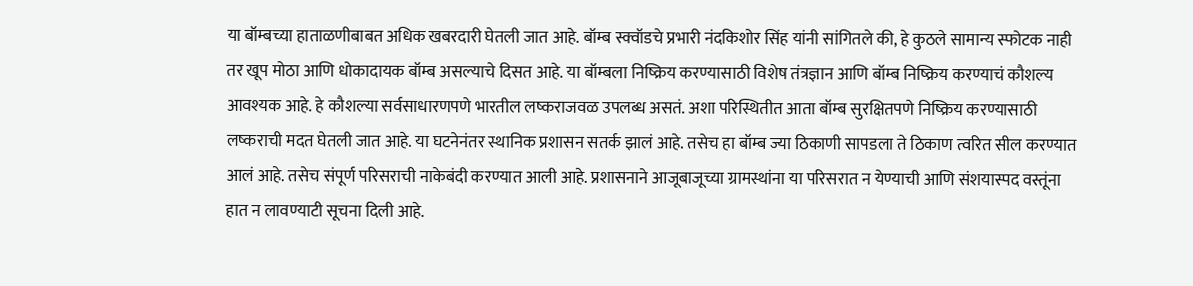या बॉम्बच्या हाताळणीबाबत अधिक खबरदारी घेतली जात आहे. बॉम्ब स्क्वॉडचे प्रभारी नंदकिशोर सिंह यांनी सांगितले की, हे कुठले सामान्य स्फोटक नाही तर खूप मोठा आणि धोकादायक बॉम्ब असल्याचे दिसत आहे. या बॉम्बला निष्क्रिय करण्यासाठी विशेष तंत्रज्ञान आणि बॉम्ब निष्क्रिय करण्याचं कौशल्य आवश्यक आहे. हे कौशल्या सर्वसाधारणपणे भारतील लष्कराजवळ उपलब्ध असतं. अशा परिस्थितीत आता बॉम्ब सुरक्षितपणे निष्क्रिय करण्यासाठी लष्कराची मदत घेतली जात आहे. या घटनेनंतर स्थानिक प्रशासन सतर्क झालं आहे. तसेच हा बॉम्ब ज्या ठिकाणी सापडला ते ठिकाण त्वरित सील करण्यात आलं आहे. तसेच संपूर्ण परिसराची नाकेबंदी करण्यात आली आहे. प्रशासनाने आजूबाजूच्या ग्रामस्थांना या परिसरात न येण्याची आणि संशयास्पद वस्तूंना हात न लावण्याटी सूचना दिली आहे.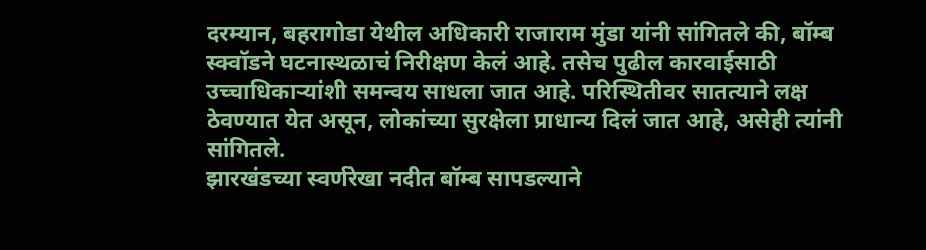दरम्यान, बहरागोडा येथील अधिकारी राजाराम मुंडा यांनी सांगितले की, बॉम्ब स्क्वॉडने घटनास्थळाचं निरीक्षण केलं आहे. तसेच पुढील कारवाईसाठी उच्चाधिकाऱ्यांशी समन्वय साधला जात आहे. परिस्थितीवर सातत्याने लक्ष ठेवण्यात येत असून, लोकांच्या सुरक्षेला प्राधान्य दिलं जात आहे, असेही त्यांनी सांगितले.
झारखंडच्या स्वर्णरेखा नदीत बॉम्ब सापडल्याने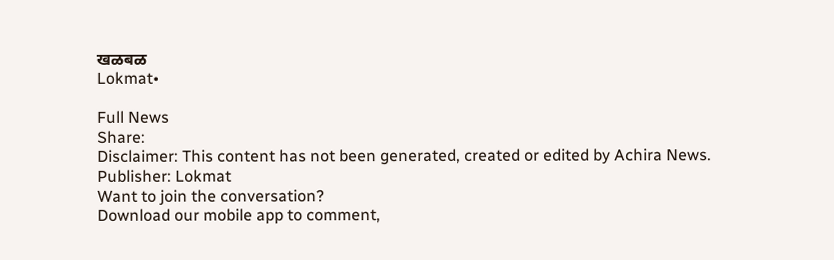खळबळ
Lokmat•

Full News
Share:
Disclaimer: This content has not been generated, created or edited by Achira News.
Publisher: Lokmat
Want to join the conversation?
Download our mobile app to comment,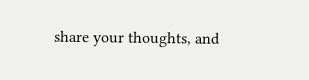share your thoughts, and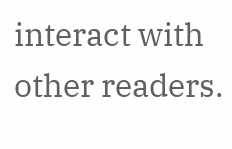interact with other readers.